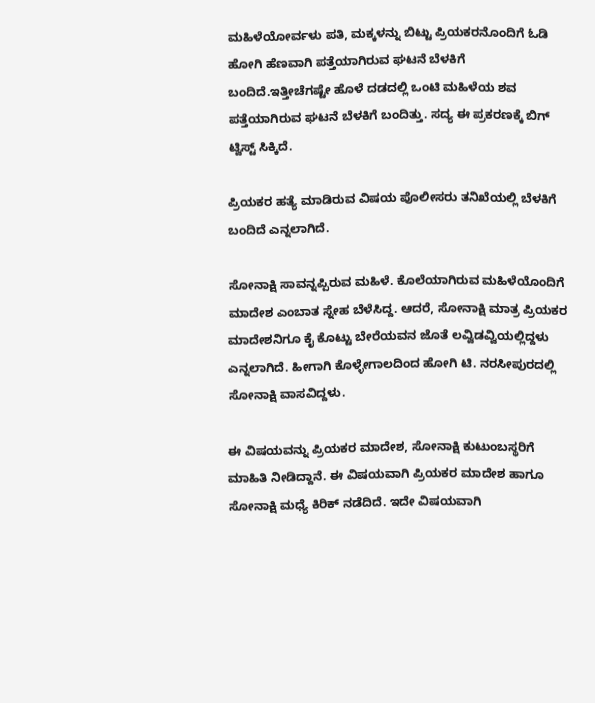ಮಹಿಳೆಯೋರ್ವಳು ಪತಿ, ಮಕ್ಕಳನ್ನು ಬಿಟ್ಟು ಪ್ರಿಯಕರನೊಂದಿಗೆ ಓಡಿ ಹೋಗಿ ಹೆಣವಾಗಿ ಪತ್ತೆಯಾಗಿರುವ ಘಟನೆ ಬೆಳಕಿಗೆ ಬಂದಿದೆ.ಇತ್ತೀಚೆಗಷ್ಟೇ ಹೊಳೆ ದಡದಲ್ಲಿ ಒಂಟಿ ಮಹಿಳೆಯ ಶವ ಪತ್ತೆಯಾಗಿರುವ ಘಟನೆ ಬೆಳಕಿಗೆ ಬಂದಿತ್ತು. ಸದ್ಯ ಈ ಪ್ರಕರಣಕ್ಕೆ ಬಿಗ್ ಟ್ವಿಸ್ಟ್ ಸಿಕ್ಕಿದೆ.

ಪ್ರಿಯಕರ ಹತ್ಯೆ ಮಾಡಿರುವ ವಿಷಯ ಪೊಲೀಸರು ತನಿಖೆಯಲ್ಲಿ ಬೆಳಕಿಗೆ ಬಂದಿದೆ ಎನ್ನಲಾಗಿದೆ.

ಸೋನಾಕ್ಷಿ ಸಾವನ್ನಪ್ಪಿರುವ ಮಹಿಳೆ. ಕೊಲೆಯಾಗಿರುವ ಮಹಿಳೆಯೊಂದಿಗೆ ಮಾದೇಶ ಎಂಬಾತ ಸ್ನೇಹ ಬೆಳೆಸಿದ್ದ. ಆದರೆ, ಸೋನಾಕ್ಷಿ ಮಾತ್ರ ಪ್ರಿಯಕರ ಮಾದೇಶನಿಗೂ ಕೈ ಕೊಟ್ಟು ಬೇರೆಯವನ ಜೊತೆ ಲವ್ವಿಡವ್ವಿಯಲ್ಲಿದ್ದಳು ಎನ್ನಲಾಗಿದೆ. ಹೀಗಾಗಿ ಕೊಳ್ಳೇಗಾಲದಿಂದ ಹೋಗಿ ಟಿ. ನರಸೀಪುರದಲ್ಲಿ ಸೋನಾಕ್ಷಿ ವಾಸವಿದ್ದಳು.

ಈ ವಿಷಯವನ್ನು ಪ್ರಿಯಕರ ಮಾದೇಶ, ಸೋನಾಕ್ಷಿ ಕುಟುಂಬಸ್ಥರಿಗೆ ಮಾಹಿತಿ ನೀಡಿದ್ದಾನೆ. ಈ ವಿಷಯವಾಗಿ ಪ್ರಿಯಕರ ಮಾದೇಶ ಹಾಗೂ ಸೋನಾಕ್ಷಿ ಮಧ್ಯೆ ಕಿರಿಕ್ ನಡೆದಿದೆ. ಇದೇ ವಿಷಯವಾಗಿ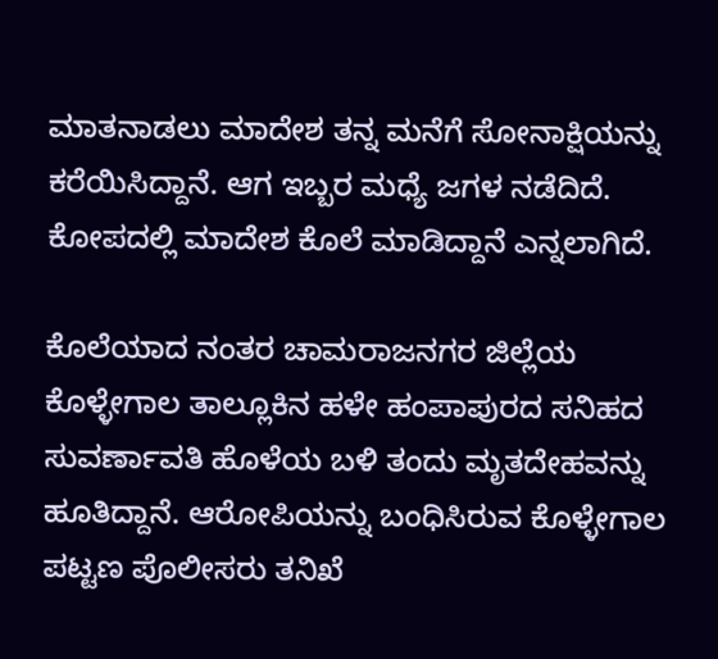ಮಾತನಾಡಲು ಮಾದೇಶ ತನ್ನ ಮನೆಗೆ ಸೋನಾಕ್ಷಿಯನ್ನು ಕರೆಯಿಸಿದ್ದಾನೆ. ಆಗ ಇಬ್ಬರ ಮಧ್ಯೆ ಜಗಳ ನಡೆದಿದೆ. ಕೋಪದಲ್ಲಿ ಮಾದೇಶ ಕೊಲೆ ಮಾಡಿದ್ದಾನೆ ಎನ್ನಲಾಗಿದೆ.

ಕೊಲೆಯಾದ ನಂತರ ಚಾಮರಾಜನಗರ ಜಿಲ್ಲೆಯ ಕೊಳ್ಳೇಗಾಲ ತಾಲ್ಲೂಕಿನ ಹಳೇ ಹಂಪಾಪುರದ ಸನಿಹದ ಸುವರ್ಣಾವತಿ ಹೊಳೆಯ ಬಳಿ ತಂದು ಮೃತದೇಹವನ್ನು ಹೂತಿದ್ದಾನೆ. ಆರೋಪಿಯನ್ನು ಬಂಧಿಸಿರುವ ಕೊಳ್ಳೇಗಾಲ ಪಟ್ಟಣ ಪೊಲೀಸರು ತನಿಖೆ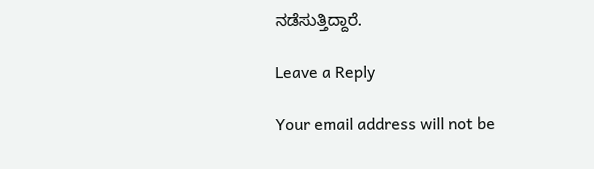ನಡೆಸುತ್ತಿದ್ದಾರೆ.

Leave a Reply

Your email address will not be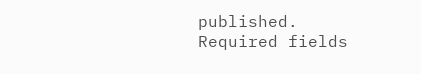published. Required fields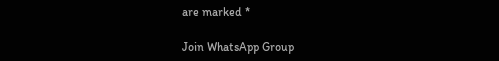are marked *

Join WhatsApp Group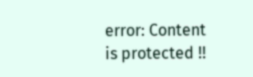error: Content is protected !!